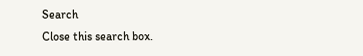Search
Close this search box.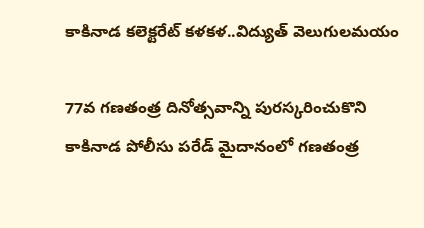కాకినాడ క‌లెక్ట‌రేట్ క‌ళ‌క‌ళ‌..విద్యుత్ వెలుగుల‌మ‌యం

77వ గణతంత్ర దినోత్సవాన్ని పురస్కరించుకొని కాకినాడ పోలీసు పరేడ్ మైదానంలో గణతంత్ర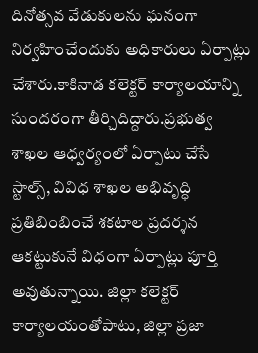దినోత్సవ వేడుకులను ఘనంగా నిర్వహించేందుకు అధికారులు ఏర్పాట్లు చేశారు.కాకినాడ క‌లెక్ట‌ర్ కార్యాల‌యాన్ని సుంద‌రంగా తీర్చిదిద్దారు.ప్రభుత్వ శాఖల ఆధ్వర్యంలో ఏర్పాటు చేసే స్టాల్స్, వివిధ శాఖల అభివృద్ధి ప్రతిబింబించే శకటాల ప్రదర్శన ఆకట్టుకునే విధంగా ఏర్పాట్లు పూర్తి అవుతున్నాయి. జిల్లా కలెక్టర్ కార్యాలయంతోపాటు, జిల్లా ప్రజా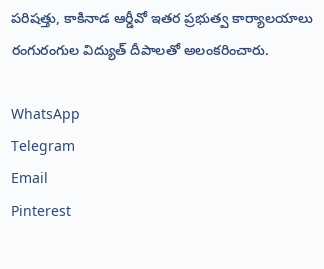పరిషత్తు, కాకినాడ ఆర్డీవో ఇతర ప్రభుత్వ కార్యాలయాలు రంగురంగుల విద్యుత్ దీపాలతో అలంకరించారు.

WhatsApp
Telegram
Email
Pinterest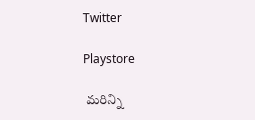Twitter

Playstore

 మరిన్ని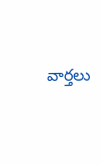వార్తలు